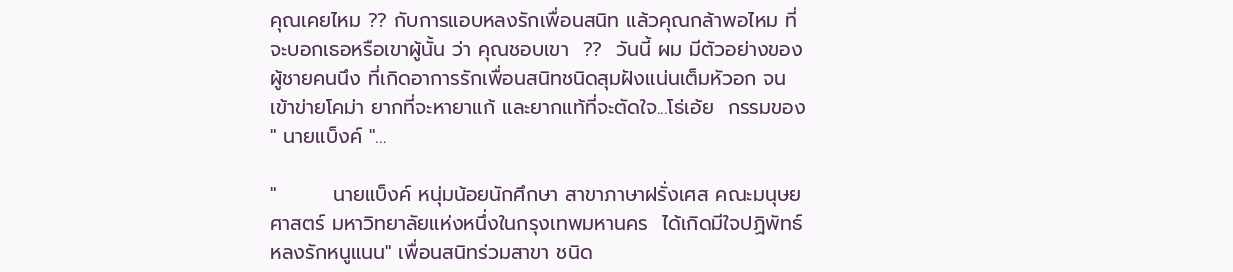คุณเคยไหม ?? กับการแอบหลงรักเพื่อนสนิท แล้วคุณกล้าพอไหม ที่จะบอกเธอหรือเขาผู้นั้น ว่า คุณชอบเขา  ??  วันนี้ ผม มีตัวอย่างของผู้ชายคนนึง ที่เกิดอาการรักเพื่อนสนิทชนิดสุมฝังแน่นเต็มหัวอก จนเข้าข่ายโคม่า ยากที่จะหายาแก้ และยากแท้ที่จะตัดใจ...โธ่เอ้ย  กรรมของ " นายแบ็งค์ "...

"        นายแบ็งค์ หนุ่มน้อยนักศึกษา สาขาภาษาฝรั่งเศส คณะมนุษยศาสตร์ มหาวิทยาลัยแห่งหนึ่งในกรุงเทพมหานคร  ได้เกิดมีใจปฏิพัทธ์ หลงรักหนูแนน" เพื่อนสนิทร่วมสาขา ชนิด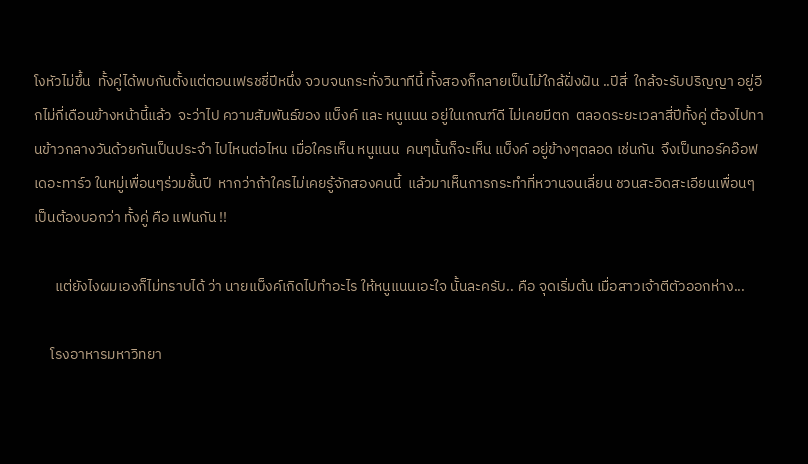โงหัวไม่ขึ้น  ทั้งคู่ได้พบกันตั้งแต่ตอนเฟรชชี่ปีหนึ่ง จวบจนกระทั่งวินาทีนี้ ทั้งสองก็กลายเป็นไม้ใกล้ฝั่งฝัน ..ปีสี่  ใกล้จะรับปริญญา อยู่อีกไม่กี่เดือนข้างหน้านี้แล้ว  จะว่าไป ความสัมพันธ์ของ แบ็งค์ และ หนูแนน อยู่ในเกณฑ์ดี ไม่เคยมีตก  ตลอดระยะเวลาสี่ปีทั้งคู่ ต้องไปทานข้าวกลางวันด้วยกันเป็นประจำ ไปไหนต่อไหน เมื่อใครเห็น หนูแนน  คนๆนั้นก็จะเห็น แบ็งค์ อยู่ข้างๆตลอด เช่นกัน  จึงเป็นทอร์คอ๊อฟเดอะทาร์ว ในหมู่เพื่อนๆร่วมชั้นปี  หากว่าถ้าใครไม่เคยรู้จักสองคนนี้  แล้วมาเห็นการกระทำที่หวานจนเลี่ยน ชวนสะอิดสะเอียนเพื่อนๆ  เป็นต้องบอกว่า ทั้งคู่ คือ แฟนกัน !!

      แต่ยังไงผมเองก็ไม่ทราบได้ ว่า นายแบ็งค์เกิดไปทำอะไร ให้หนูแนนเอะใจ นั้นละครับ.. คือ จุดเริ่มต้น เมื่อสาวเจ้าตีตัวออกห่าง...

     โรงอาหารมหาวิทยา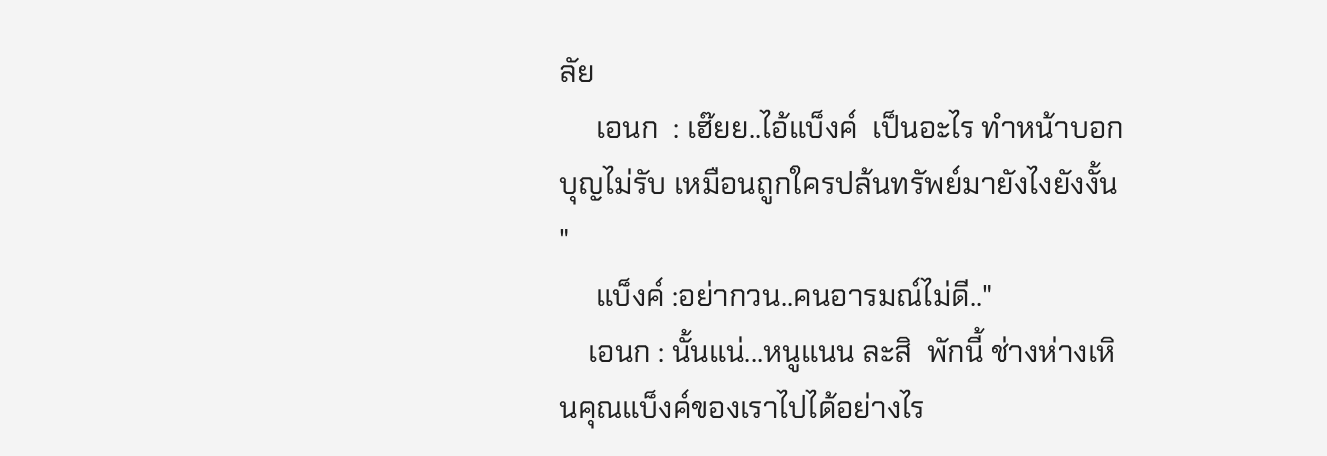ลัย
     เอนก  : เฮ๊ยย..ไอ้แบ็งค์  เป็นอะไร ทำหน้าบอกบุญไม่รับ เหมือนถูกใครปล้นทรัพย์มายังไงยังงั้น "
     แบ็งค์ :อย่ากวน..คนอารมณ์ไม่ดี.."
    เอนก : นั้นแน่...หนูแนน ละสิ  พักนี้ ช่างห่างเหินคุณแบ็งค์ของเราไปได้อย่างไร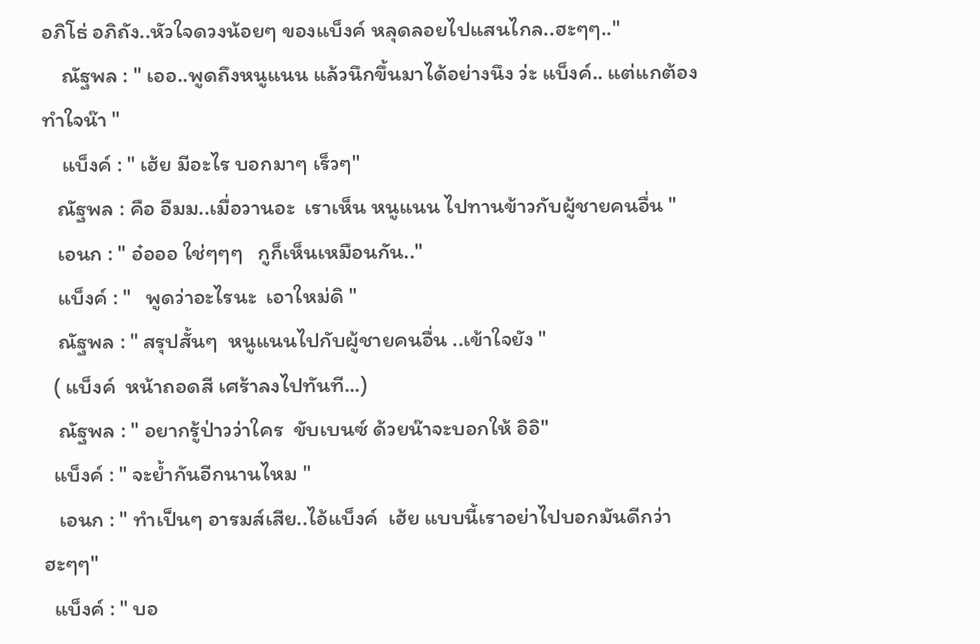อภิโธ่ อภิถัง..หัวใจดวงน้อยๆ ของแบ็งค์ หลุดลอยไปแสนไกล..ฮะๆๆ.."
    ณัฐพล : " เออ..พูดถึงหนูแนน แล้วนึกขึ้นมาได้อย่างนึง ว่ะ แบ็งค์.. แต่แกต้องทำใจน๊า "
    แบ็งค์ : " เฮ้ย มีอะไร บอกมาๆ เร็วๆ"
   ณัฐพล : คือ อืมม..เมื่อวานอะ  เราเห็น หนูแนน ไปทานข้าวกับผู้ชายคนอื่น "
   เอนก : " อ๋อออ ใช่ๆๆๆ   กูก็เห็นเหมือนกัน.."
   แบ็งค์ : "   พูดว่าอะไรนะ  เอาใหม่ดิ "
   ณัฐพล : " สรุปสั้นๆ  หนูแนนไปกับผู้ชายคนอื่น ..เข้าใจยัง "
  ( แบ็งค์  หน้าถอดสี เศร้าลงไปทันที...)
   ณัฐพล : " อยากรู้ป่าวว่าใคร  ขับเบนซ์ ด้วยน๊าจะบอกให้ อิอิ"
  แบ็งค์ : " จะย้ำกันอีกนานไหม "
   เอนก : " ทำเป็นๆ อารมส์เสีย..ไอ้แบ็งค์  เฮ้ย แบบนี้เราอย่าไปบอกมันดีกว่า ฮะๆๆ"
  แบ็งค์ : " บอ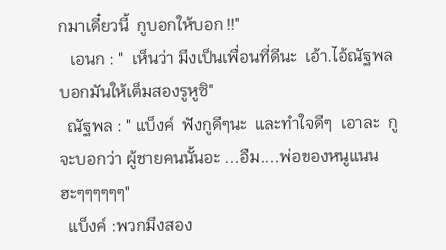กมาเดี๋ยวนี้  กูบอกให้บอก !!"
   เอนก : "  เห็นว่า มึงเป็นเพื่อนที่ดีนะ  เอ้า.ไอ้ณัฐพล บอกมันให้เต็มสองรูหูซิ"
  ณัฐพล : " แบ็งค์  ฟังกูดีๆนะ  และทำใจดีๆ  เอาละ  กูจะบอกว่า ผู้ชายคนนั้นอะ ...อืม....พ่อของหนูแนน ฮะๆๆๆๆๆๆ"
  แบ็งค์ :พวกมึงสอง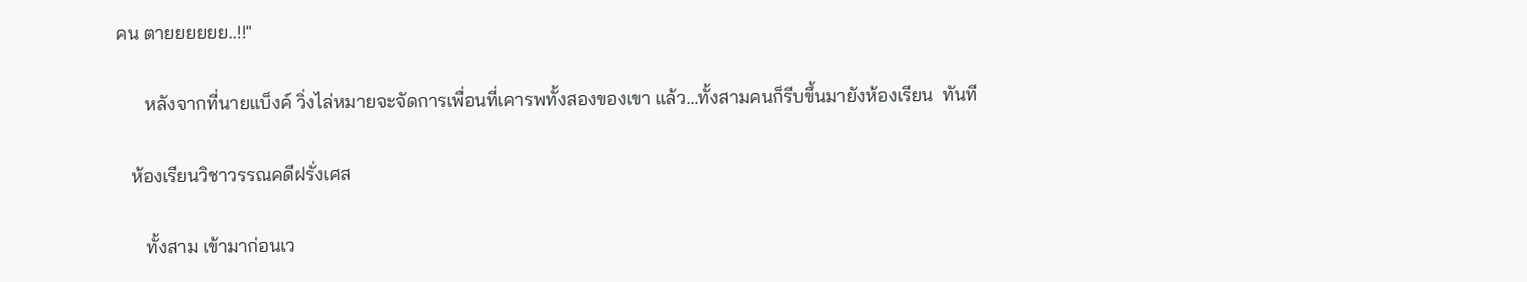คน ตายยยยยย..!!"

      หลังจากที่นายแบ็งค์ วิ่งไล่หมายจะจัดการเพื่อนที่เคารพทั้งสองของเขา แล้ว...ทั้งสามคนก็รีบขึ้นมายังห้องเรียน  ทันที

   ห้องเรียนวิชาวรรณคดีฝรั่งเศส

      ทั้งสาม เข้ามาก่อนเว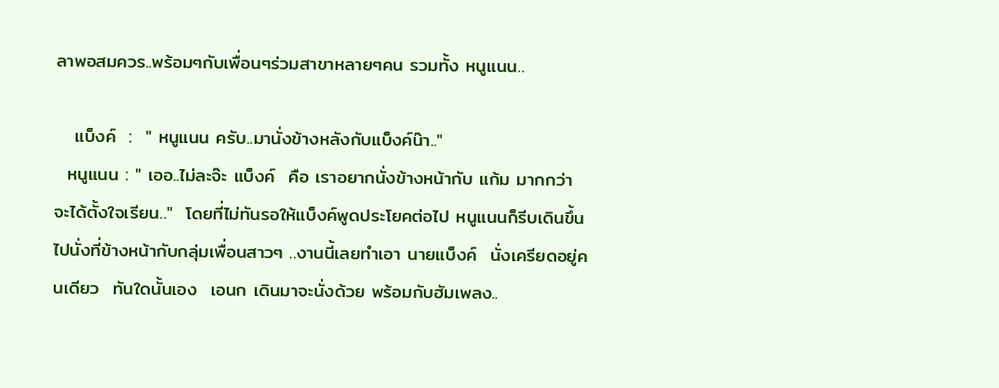ลาพอสมควร..พร้อมๆกับเพื่อนๆร่วมสาขาหลายๆคน รวมทั้ง หนูแนน..

   แบ็งค์  :  " หนูแนน ครับ..มานั่งข้างหลังกับแบ็งค์น๊า.."
  หนูแนน : " เออ..ไม่ละจ๊ะ แบ็งค์  คือ เราอยากนั่งข้างหน้ากับ แก้ม มากกว่า จะได้ตั้งใจเรียน.."  โดยที่ไม่ทันรอให้แบ็งค์พูดประโยคต่อไป หนูแนนก็รีบเดินขึ้นไปนั่งที่ข้างหน้ากับกลุ่มเพื่อนสาวๆ ..งานนี้เลยทำเอา นายแบ็งค์  นั่งเครียดอยู่คนเดียว  ทันใดนั้นเอง  เอนก เดินมาจะนั่งด้วย พร้อมกับฮัมเพลง..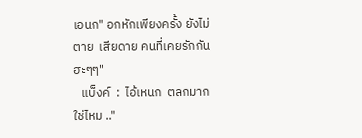เอนก" อกหักเพียงครั้ง ยังไม่ตาย  เสียดาย คนที่เคยรักกัน  ฮะๆๆ"
   แบ็งค์  :  ไอ้เหนก  ตลกมากใช่ไหม .."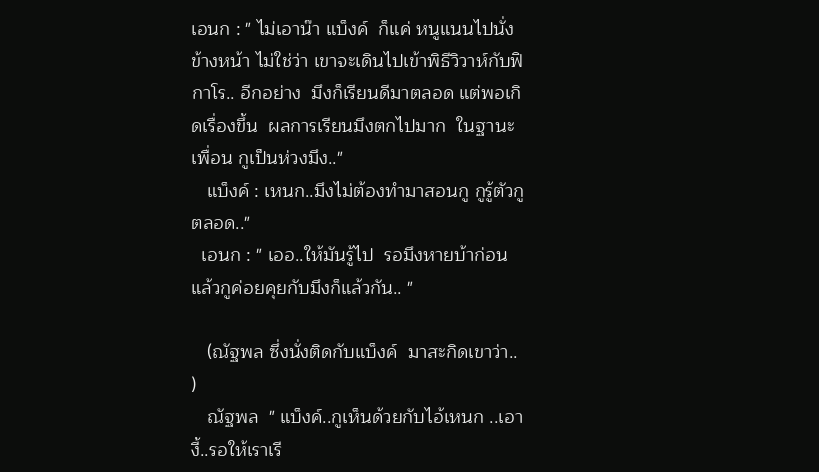เอนก : " ไม่เอาน๊า แบ็งค์  ก็แค่ หนูแนนไปนั่งข้างหน้า ไม่ใช่ว่า เขาจะเดินไปเข้าพิธีวิวาห์กับฟิกาโร.. อีกอย่าง  มึงก็เรียนดีมาตลอด แต่พอเกิดเรื่องขึ้น  ผลการเรียนมึงตกไปมาก  ในฐานะเพื่อน กูเป็นห่วงมึง.."
   แบ็งค์ : เหนก..มึงไม่ต้องทำมาสอนกู กูรู้ตัวกูตลอด.."
  เอนก : " เออ..ให้มันรู้ไป  รอมึงหายบ้าก่อน แล้วกูค่อยคุยกับมึงก็แล้วกัน.. "

   (ณัฐพล ซึ่งนั่งติดกับแบ็งค์  มาสะกิดเขาว่า.. )
   ณัฐพล  " แบ็งค์..กูเห็นด้วยกับไอ้เหนก ..เอางี้..รอให้เราเรี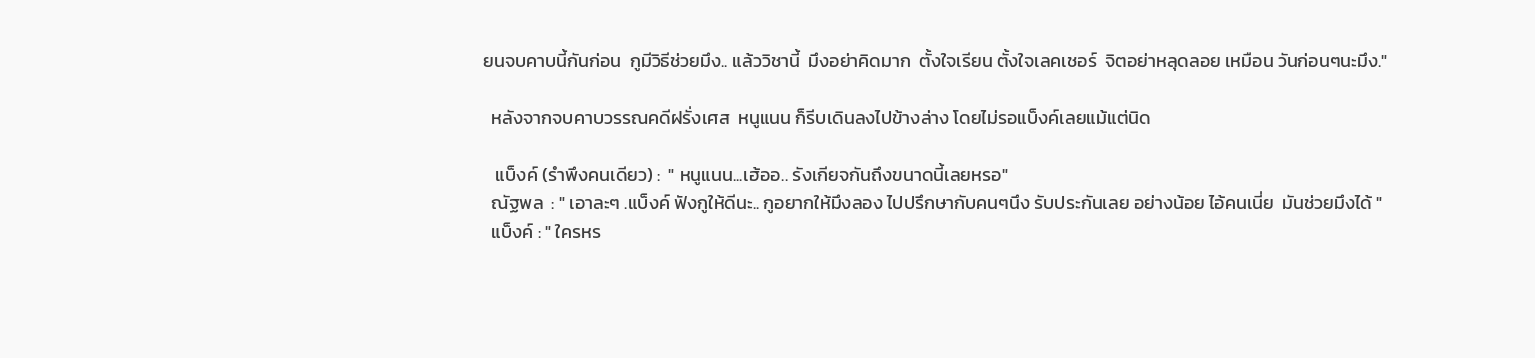ยนจบคาบนี้กันก่อน  กูมีวิธีช่วยมึง.. แล้ววิชานี้  มึงอย่าคิดมาก  ตั้งใจเรียน ตั้งใจเลคเชอร์  จิตอย่าหลุดลอย เหมือน วันก่อนๆนะมึง."

  หลังจากจบคาบวรรณคดีฝรั่งเศส  หนูแนน ก็รีบเดินลงไปข้างล่าง โดยไม่รอแบ็งค์เลยแม้แต่นิด

   แบ็งค์ (รำพึงคนเดียว) :  " หนูแนน...เฮ้ออ.. รังเกียจกันถึงขนาดนี้เลยหรอ"
  ณัฐพล  : " เอาละๆ .แบ็งค์ ฟังกูให้ดีนะ.. กูอยากให้มึงลอง ไปปรึกษากับคนๆนึง รับประกันเลย อย่างน้อย ไอ้คนเนี่ย  มันช่วยมึงได้ "
  แบ็งค์ : " ใครหร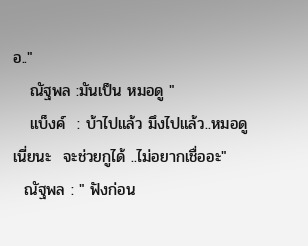อ.."
   ณัฐพล :มันเป็น หมอดู "
   แบ็งค์  : บ้าไปแล้ว มึงไปแล้ว..หมอดูเนี่ยนะ  จะช่วยกูได้ ..ไม่อยากเชื่ออะ"
  ณัฐพล : " ฟังก่อน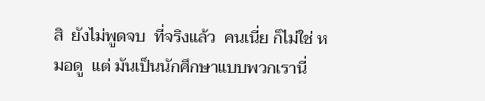สิ  ยังไม่พูดจบ  ที่จริงแล้ว  คนเนี่ย ก็ไม่ใช่ หมอดู  แต่ มันเป็นนักศึกษาแบบพวกเรานี่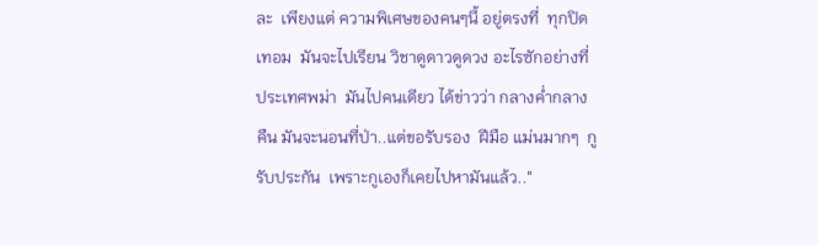ละ  เพียงแต่ ความพิเศษของคนๆนี้ อยู่ตรงที่  ทุกปิดเทอม  มันจะไปเรียน วิชาดูดาวดูดวง อะไรซักอย่างที่ ประเทศพม่า  มันไปคนเดียว ได้ข่าวว่า กลางค่ำกลางคืน มันจะนอนที่ป่า..แต่ขอรับรอง  ฝีมือ แม่นมากๆ  กูรับประกัน  เพราะกูเองก็เคยไปหามันแล้ว.."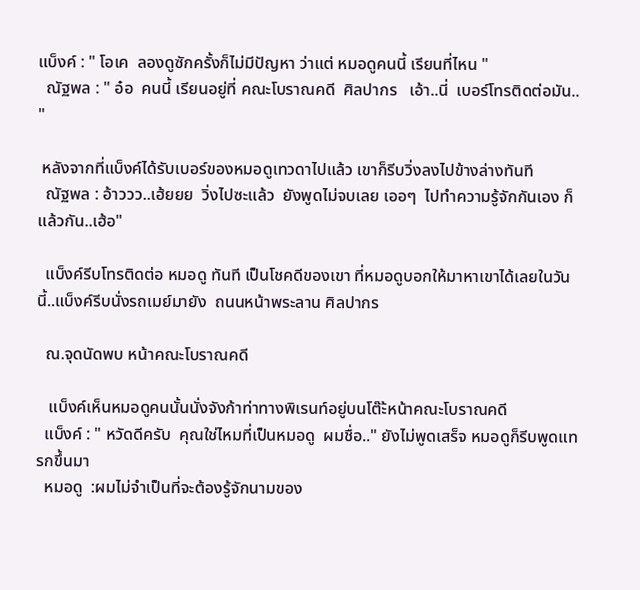แบ็งค์ : " โอเค  ลองดูซักครั้งก็ไม่มีปัญหา ว่าแต่ หมอดูคนนี้ เรียนที่ไหน "
  ณัฐพล : " อ๋อ  คนนี้ เรียนอยู่ที่ คณะโบราณคดี  ศิลปากร   เอ้า..นี่  เบอร์โทรติดต่อมัน.. "

 หลังจากที่แบ็งค์ได้รับเบอร์ของหมอดูเทวดาไปแล้ว เขาก็รีบวิ่งลงไปข้างล่างทันที
  ณัฐพล : อ้าววว..เฮ้ยยย  วิ่งไปซะแล้ว  ยังพูดไม่จบเลย เออๆ  ไปทำความรู้จักกันเอง ก็แล้วกัน..เฮ้อ"

  แบ็งค์รีบโทรติดต่อ หมอดู ทันที เป็นโชคดีของเขา ที่หมอดูบอกให้มาหาเขาได้เลยในวันนี้..แบ็งค์รีบนั่งรถเมย์มายัง  ถนนหน้าพระลาน ศิลปากร

  ณ.จุดนัดพบ หน้าคณะโบราณคดี

   แบ็งค์เห็นหมอดูคนนั้นนั่งจังก้าท่าทางพิเรนท์อยู่บนโต๊ะ้หน้าคณะโบราณคดี
  แบ็งค์ : " หวัดดีครับ  คุณใช่ไหมที่เป็นหมอดู  ผมชื่อ.." ยังไม่พูดเสร็จ หมอดูก็รีบพูดแทรกขึ้นมา
  หมอดู  :ผมไม่จำเป็นที่จะต้องรู้จักนามของ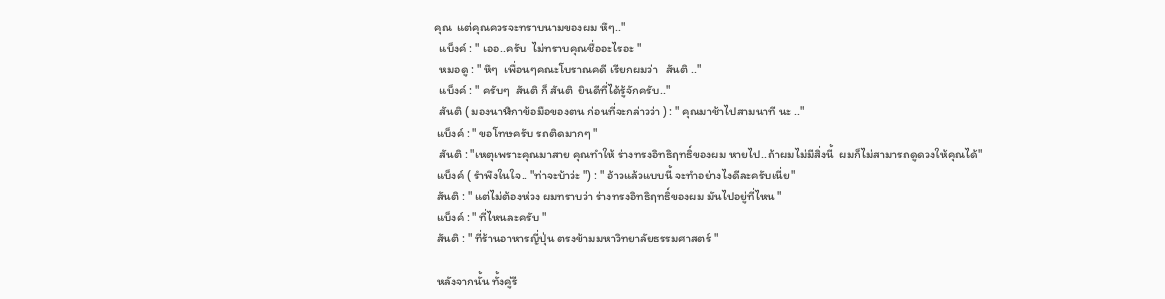คุณ  แต่คุณควรจะทราบนามของผม หึๆ.."
  แบ็งค์ : " เออ..ครับ  ไม่ทราบคุณชื่ออะไรอะ "
  หมอดู : " หึๆ  เพื่อนๆคณะโบราณคดี เรียกผมว่า   สันติ .."
  แบ็งค์ : " ครับๆ  สันติ ก็ สันติ  ยินดีที่ได้รู้จักครับ.."
  สันติ ( มองนาฬิกาข้อมือของตน ก่อนที่จะกล่าวว่า ) : " คุณมาช้าไปสามนาที นะ .."
 แบ็งค์ : " ขอโทษครับ รถติดมากๆ "
  สันติ : "เหตุเพราะคุณมาสาย คุณทำให้ ร่างทรงอิทธิฤทธิ์ของผม หายไป..ถ้าผมไม่มีสิ่งนี้  ผมก็ไม่สามารถดูดวงให้คุณได้"
 แบ็งค์ ( รำพึงในใจ.. "ท่าจะบ้าว่ะ ") : " อ้าวแล้วแบบนี้ จะทำอย่างไงดีละครับเนี่ย"
 สันติ : " แต่ไม่ต้องห่วง ผมทราบว่า ร่างทรงอิทธิฤทธิ์ของผม มันไปอยู่ที่ไหน "
 แบ็งค์ : " ที่ไหนละครับ "
 สันติ : " ที่ร้านอาหารญี่ปุ่น ตรงข้ามมหาวิทยาลัยธรรมศาสตร์ "

 หลังจากนั้น ทั้งคู่รี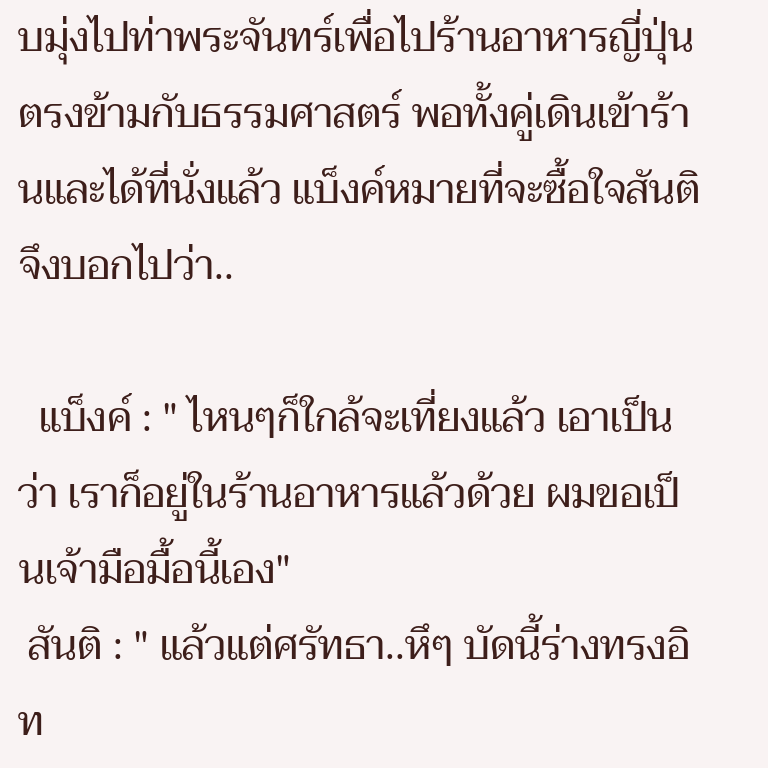บมุ่งไปท่าพระจันทร์เพื่อไปร้านอาหารญี่ปุ่น ตรงข้ามกับธรรมศาสตร์ พอทั้งคู่เดินเข้าร้านและได้ที่นั่งแล้ว แบ็งค์หมายที่จะซื้อใจสันติ จึงบอกไปว่า..

  แบ็งค์ : " ไหนๆก็ใกล้จะเที่ยงแล้ว เอาเป็นว่า เราก็อยู่ในร้านอาหารแล้วด้วย ผมขอเป็นเจ้ามือมื้อนี้เอง"
 สันติ : " แล้วแต่ศรัทธา..หึๆ บัดนี้ร่างทรงอิท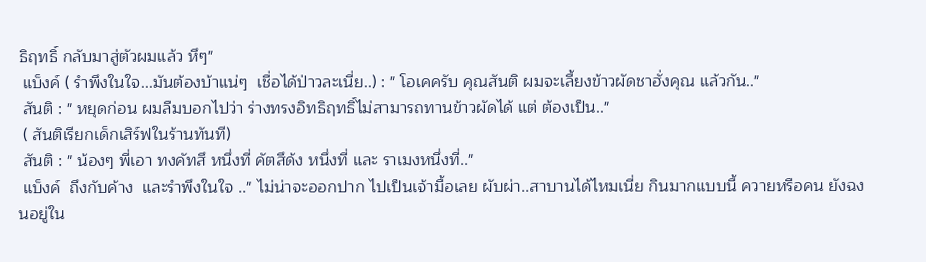ธิฤทธิ์ กลับมาสู่ตัวผมแล้ว หึๆ"
 แบ็งค์ ( รำพึงในใจ...มันต้องบ้าแน่ๆ  เชื่อได้ป่าวละเนี่ย..) : " โอเคครับ คุณสันติ ผมจะเลี้ยงข้าวผัดชาฮั่งคุณ แล้วกัน.."
 สันติ : " หยุดก่อน ผมลืมบอกไปว่า ร่างทรงอิทธิฤทธิ์ไม่สามารถทานข้าวผัดได้ แต่ ต้องเป็น.."
 ( สันติเรียกเด็กเสิร์ฟในร้านทันที)
 สันติ : " น้องๆ พี่เอา ทงคัทสึ หนึ่งที่ คัตสึด้ง หนึ่งที่ และ ราเมงหนึ่งที่.."
 แบ็งค์  ถึงกับค้าง  และรำพึงในใจ .." ไม่น่าจะออกปาก ไปเป็นเจ้ามื้อเลย ผับผ่า..สาบานได้ไหมเนี่ย กินมากแบบนี้ ควายหรือคน ยังฉงนอยู่ใน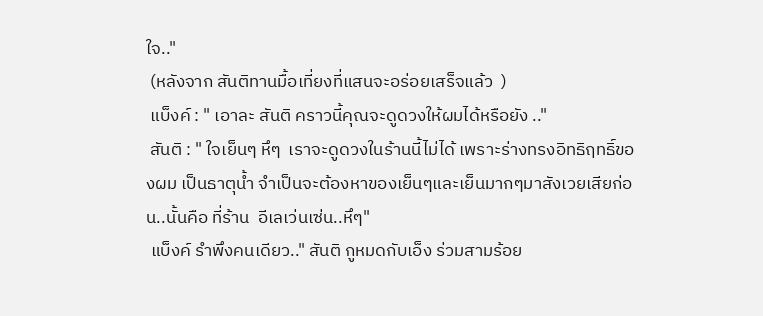ใจ.."
 (หลังจาก สันติทานมื้อเที่ยงที่แสนจะอร่อยเสร็จแล้ว  )
 แบ็งค์ : " เอาละ สันติ คราวนี้คุณจะดูดวงให้ผมได้หรือยัง .."
 สันติ : " ใจเย็นๆ หึๆ  เราจะดูดวงในร้านนี้ไม่ได้ เพราะร่างทรงอิทธิฤทธิ์ของผม เป็นธาตุน้ำ จำเป็นจะต้องหาของเย็นๆและเย็นมากๆมาสังเวยเสียก่อน..นั้นคือ ที่ร้าน  อีเลเว่นเซ่น..หึๆ"
 แบ็งค์ รำพึงคนเดียว.." สันติ กูหมดกับเอ็ง ร่วมสามร้อย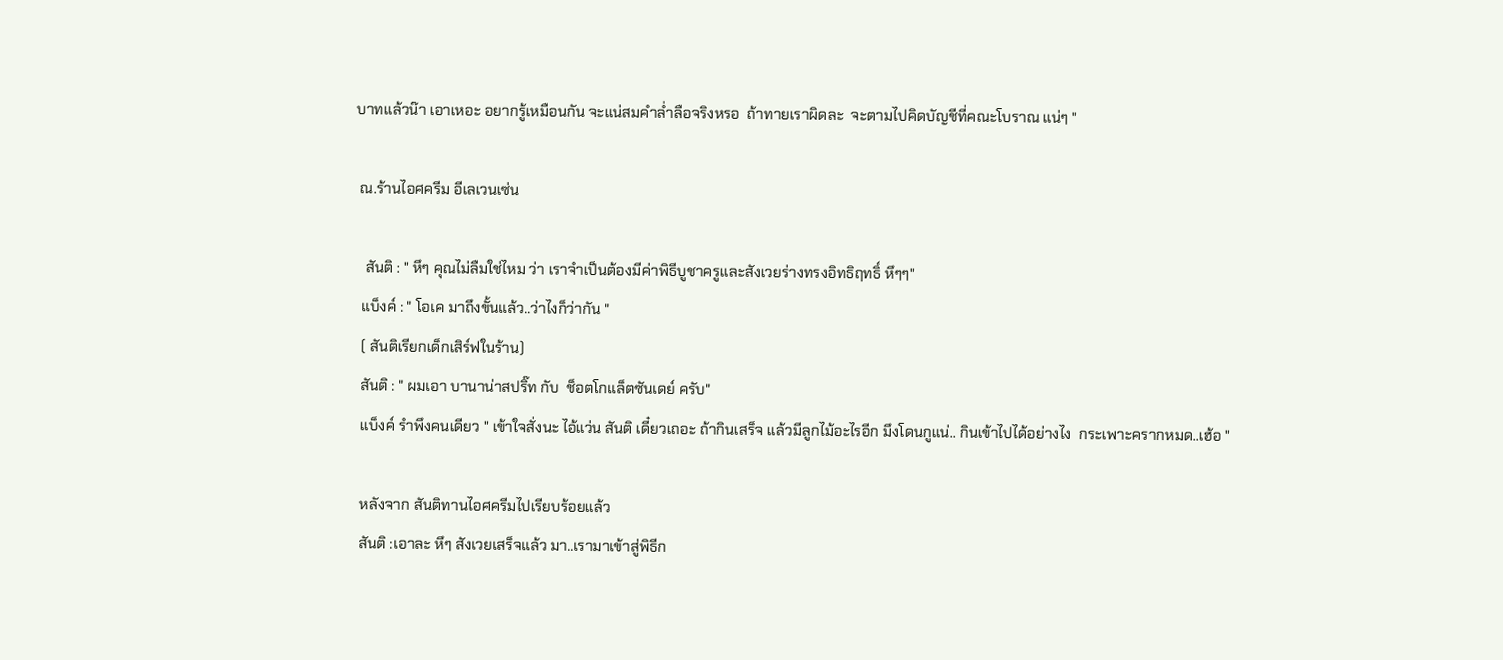บาทแล้วน๊า เอาเหอะ อยากรู้เหมือนกัน จะแน่สมคำล่ำลือจริงหรอ  ถ้าทายเราผิดละ  จะตามไปคิดบัญชีที่คณะโบราณ แน่ๆ "

 ณ.ร้านไอศครีม อีเลเวนเซ่น

   สันติ : " หึๆ คุณไม่ลืมใช่ไหม ว่า เราจำเป็นต้องมีค่าพิธีบูชาครูและสังเวยร่างทรงอิทธิฤทธิ์ หึๆๆ"
  แบ็งค์ : " โอเค มาถึงขั้นแล้ว..ว่าไงก็ว่ากัน "
  ( สันติเรียกเด็กเสิร์ฟในร้าน)
  สันติ : " ผมเอา บานาน่าสปริ๊ท กับ  ช็อตโกแล็ตซันเดย์ ครับ"
  แบ็งค์ รำพึงคนเดียว " เข้าใจสั่งนะ ไอ้แว่น สันติ เดี๋ยวเถอะ ถ้ากินเสร็จ แล้วมีลูกไม้อะไรอีก มึงโดนกูแน่.. กินเข้าไปได้อย่างไง  กระเพาะครากหมด..เฮ้อ "

  หลังจาก สันติทานไอศครีมไปเรียบร้อยแล้ว
  สันติ :เอาละ หึๆ สังเวยเสร็จแล้ว มา..เรามาเข้าสู่พิธีก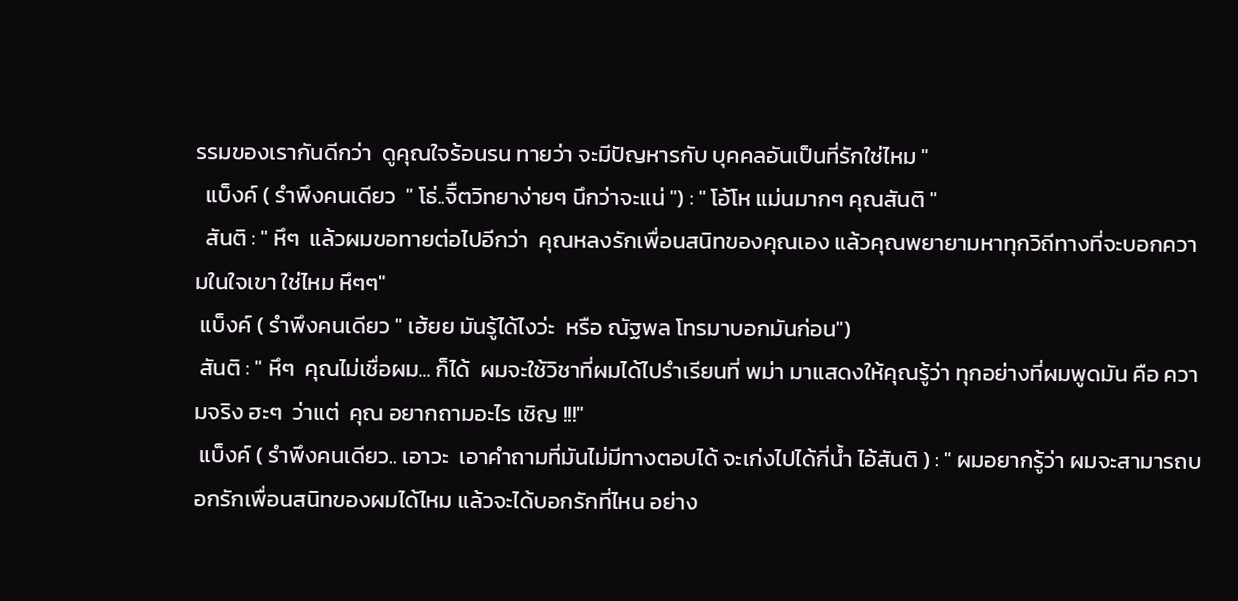รรมของเรากันดีกว่า  ดูคุณใจร้อนรน ทายว่า จะมีปัญหารกับ บุคคลอันเป็นที่รักใช่ไหม "
  แบ็งค์ ( รำพึงคนเดียว  " โธ่..จิืตวิทยาง่ายๆ นึกว่าจะแน่ ") : " โอ้โห แม่นมากๆ คุณสันติ "
  สันติ : " หึๆ  แล้วผมขอทายต่อไปอีกว่า  คุณหลงรักเพื่อนสนิทของคุณเอง แล้วคุณพยายามหาทุกวิถีทางที่จะบอกความในใจเขา ใช่ไหม หึๆๆ"
 แบ็งค์ ( รำพึงคนเดียว " เฮ้ยย มันรู้ได้ไงว่ะ  หรือ ณัฐพล โทรมาบอกมันก่อน")
 สันติ : " หึๆ  คุณไม่เชื่อผม... ก็ได้  ผมจะใช้วิชาที่ผมได้ไปรำเรียนที่ พม่า มาแสดงให้คุณรู้ว่า ทุกอย่างที่ผมพูดมัน คือ ความจริง ฮะๆ  ว่าแต่  คุณ อยากถามอะไร เชิญ !!!"
 แบ็งค์ ( รำพึงคนเดียว.. เอาวะ  เอาคำถามที่มันไม่มีทางตอบได้ จะเก่งไปได้กี่น้ำ ไอ้สันติ ) : " ผมอยากรู้ว่า ผมจะสามารถบอกรักเพื่อนสนิทของผมได้ไหม แล้วจะได้บอกรักที่ไหน อย่าง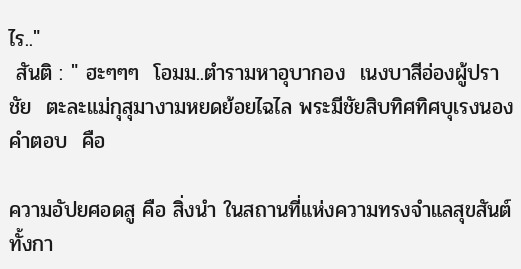ไร.."
 สันติ : " ฮะๆๆๆ  โอมม..ตำรามหาอุบากอง  เนงบาสีอ่องผู้ปราชัย  ตะละแม่กุสุมางามหยดย้อยไฉไล พระมีชัยสิบทิศทิศบุเรงนอง  คำตอบ  คือ

ความอัปยศอดสู คือ สิ่งนำ ในสถานที่แห่งความทรงจำแลสุขสันต์ทั้งกา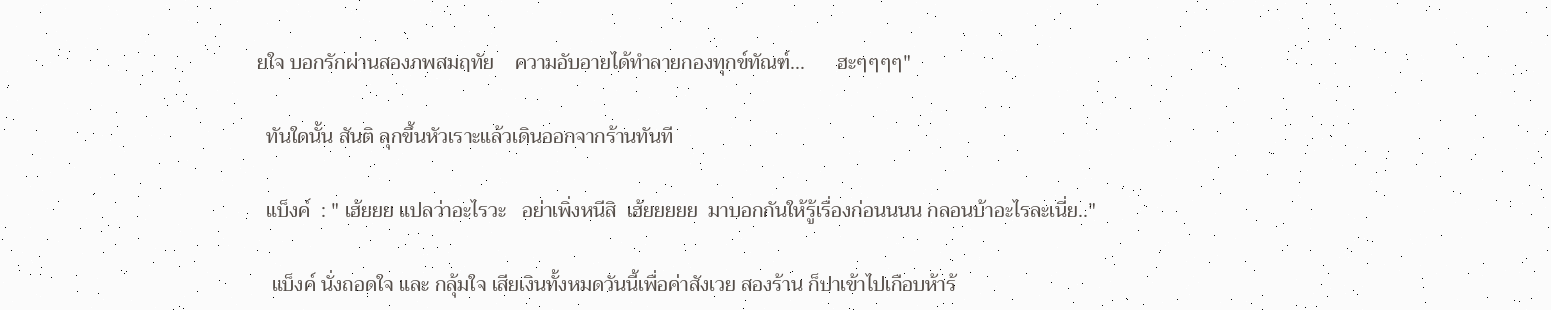ยใจ บอกรักผ่านสองภพสมฤทัย    ความอับอายได้ทำลายกองทุกข์ทัณฑ์...      ฮะๆๆๆๆ"

  ทันใดนั้น สันติ ลุกขึ้นหัวเราะแล้วเดินออกจากร้านทันที

  แบ็งค์  : " เฮ้ยยย แปลว่าอะไรวะ   อย่าเพิ่งหนีสิ  เฮ้ยยยยย  มาบอกกันให้รู้เรื่องก่อนนนน กลอนบ้าอะไรละเนี่ย.."

   แบ็งค์ นั่งถอดใจ และ กลุ้มใจ เสียเงินทั้งหมดวันนี้เพื่อค่าสังเวย สองร้าน ก็ปาเข้าไปเกือบห้าร้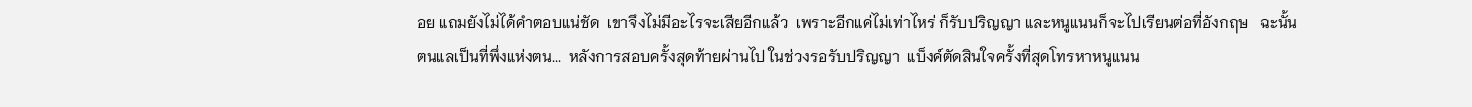อย แถมยังไม่ได้คำตอบแน่ชัด  เขาจึงไม่มีอะไรจะเสียอีกแล้ว  เพราะอีกแค่ไม่เท่าไหร่ ก็รับปริญญา และหนูแนนก็จะไปเรียนต่อที่อังกฤษ   ฉะนั้น ตนแลเป็นที่พึ่งแห่งตน...  หลังการสอบครั้งสุดท้ายผ่านไป ในช่วงรอรับปริญญา  แบ็งค์ตัดสินใจครั้งที่สุดโทรหาหนูแนน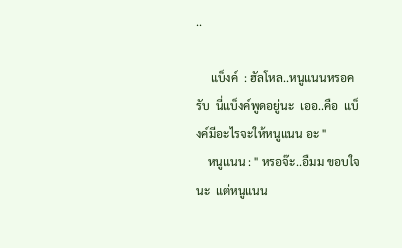..

     แบ็งค์  : ฮัลโหล..หนูแนนหรอครับ  นี่แบ็งค์พูดอยู่นะ  เออ..คือ  แบ็งค์มีอะไรจะให้หนูแนน อะ "
    หนูแนน : " หรอจ๊ะ..อืมม ขอบใจนะ  แต่หนูแนน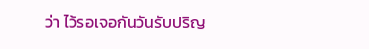ว่า ไว้รอเจอกันวันรับปริญ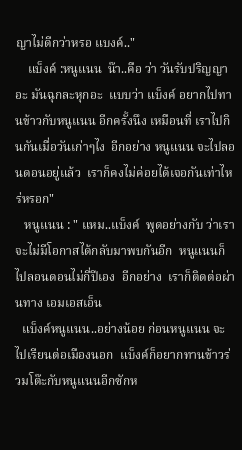ญาไม่ดีกว่าหรอ แบงค์.."
    แบ็งค์ :หนูแนน  น๊า..คือ ว่า วันรับปริญญาอะ มันฉุกละหุกอะ  แบบว่า แบ็งค์ อยากไปทานข้าวกับหนูแนน อีกครั้งนึง เหมือนที่ เราไปกินกันเมื่อวันเก่าๆไง  อีกอย่าง หนูแนน จะไปลอนดอนอยู่แล้ว  เราก็คงไม่ค่อยได้เจอกันเท่าไหร่หรอก"
   หนูแนน : " แหม..แบ็งค์  พูดอย่างกับ ว่าเราจะไม่มีโอกาสได้กลับมาพบกันอีก  หนูแนนก็ไปลอนดอนไม่กี่ปีเอง  อีกอย่าง  เราก็ติดต่อผ่านทาง เอมเอสเอ็น
  แบ็งค์หนูแนน..อย่างน้อย ก่อนหนูแนน จะไปเรียนต่อเมืองนอก  แบ็งค์ก็อยากทานข้าวร่วมโต๊ะกับหนูแนนอีกซักห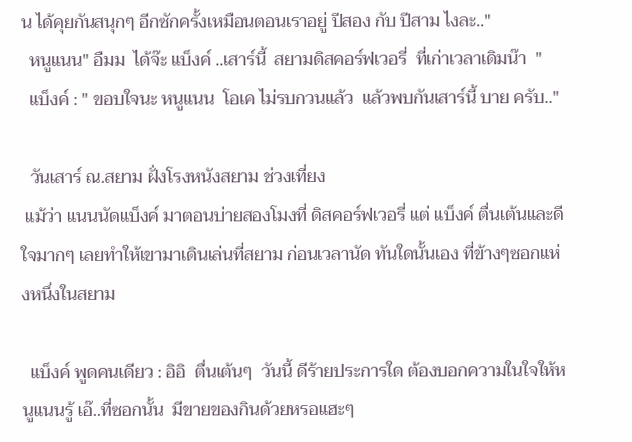น ได้คุยกันสนุกๆ อีกซักครั้งเหมือนตอนเราอยู่ ปีสอง กับ ปีสาม ไงละ.."
  หนูแนน" อืมม  ได้จ๊ะ แบ็งค์ ..เสาร์นี้  สยามดิสคอร์ฟเวอรี่  ที่เก่าเวลาเดิมน๊า  "
  แบ็งค์ : " ขอบใจนะ หนูแนน  โอเค ไม่รบกวนแล้ว  แล้วพบกันเสาร์นี้ บาย ครับ.."

  วันเสาร์ ณ.สยาม ฝั่งโรงหนังสยาม ช่วงเที่ยง
 แม้ว่า แนนนัดแบ็งค์ มาตอนบ่ายสองโมงที่ ดิสคอร์ฟเวอรี่ แต่ แบ็งค์ ตื่นเต้นและดีใจมากๆ เลยทำให้เขามาเดินเล่นที่สยาม ก่อนเวลานัด ทันใดนั้นเอง ที่ข้างๆซอกแห่งหนึ่งในสยาม

  แบ็งค์ พูดคนเดียว : อิอิ  ตื่นเต้นๆ  วันนี้ ดีร้ายประการใด ต้องบอกความในใจให้หนูแนนรู้ เอ๊..ที่ซอกนั้น  มีขายของกินด้วยหรอแฮะๆ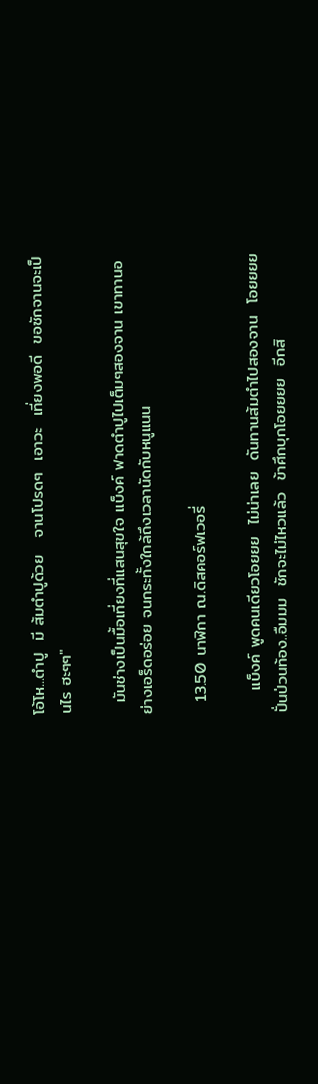โอ้โห...ตำปู  มี ส้มตำปูด้วย   จานโปรดๆ  เอาวะ  เที่ยงพอดี  ขอซักจานจะเป็นไร ฮะๆๆ"

  มันช่างเป็นมื้อเที่ยงที่แสนสุขใจ แบ็งค์ ฟาดตำปูไปเต็มๆสองจาน เขาทานอย่างเอร็ดอร่อย จนกระทั้งใกล้ถึงเวลานัดกับหนูแนน

  13.50 นาฬิกา ณ.ดิสคอร์ฟเวอรี่

    แบ็งค์ พูดคนเดียวโอยยย  ไม่น่าเลย  ดันทานส้มตำไปสองจาน  โอยยยย  ปั่นป่วนท้อง..อืมมม  ชักจะไม่ไหวแล้ว  ข้าศึกบุกโอยยยย  อีกสิ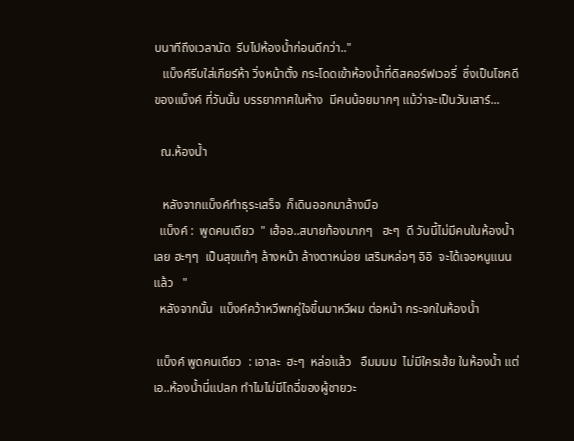บนาทีถึงเวลานัด  รีบไปห้องน้ำก่อนดีกว่า.."
   แบ็งค์รีบใส่เกียร์ห้า วิ่งหน้าตั้ง กระโดดเข้าห้องน้ำที่ดิสคอร์ฟเวอรี่  ซึ่งเป็นโชคดีของแบ็งค์ ที่วันนั้น บรรยากาศในห้าง  มีคนน้อยมากๆ แม้ว่าจะเป็นวันเสาร์...

  ณ.ห้องน้ำ

   หลังจากแบ็งค์ทำธุระเสร็จ  ก็เดินออกมาล้างมือ
  แบ็งค์ :  พูดคนเดียว  " เฮ้ออ..สบายท้องมากๆ   ฮะๆ  ดี วันนี้ไม่มีคนในห้องน้ำเลย ฮะๆๆ  เป็นสุขแท้ๆ ล้างหน้า ล้างตาหน่อย เสริมหล่อๆ อิอิ  จะได้เจอหนูแนน แล้ว   "
  หลังจากนั้น  แบ็งค์คว้าหวีพกคู่ใจขึ้นมาหวีผม ต่อหน้า กระจกในห้องน้ำ

 แบ็งค์ พูดคนเดียว  : เอาละ  ฮะๆ  หล่อแล้ว   อืมมมม  ไม่มีใครเฮ้ย ในห้องน้ำ แต่เอ..ห้องน้ำนี่แปลก ทำไมไม่มีโถฉี่ของผู้ชายวะ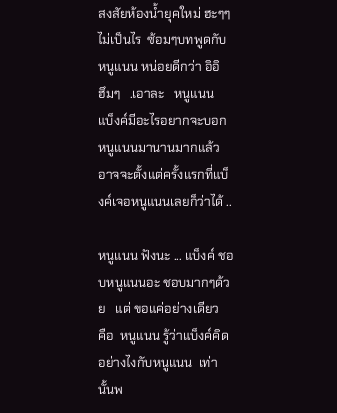สงสัยห้องน้ำยุคใหม่ ฮะๆๆ ไม่เป็นไร  ซ้อมๆบทพูดกับหนูแนน หน่อยดีกว่า อิอิ   ฮึมๆ   .เอาละ   หนูแนน  แบ็งค์มีอะไรอยากจะบอกหนูแนนมานานมากแล้ว  อาจจะตั้งแต่ครั้งแรกที่แบ็งค์เจอหนูแนนเลยก็ว่าได้ ..

หนูแนน ฟังนะ ... แบ็งค์ ชอบหนูแนนอะ ชอบมากๆด้วย   แต่ ขอแค่อย่างเดียว  คือ  หนูแนน รู้ว่าแบ็งค์คิดอย่างไงกับหนูแนน  เท่านั้นพ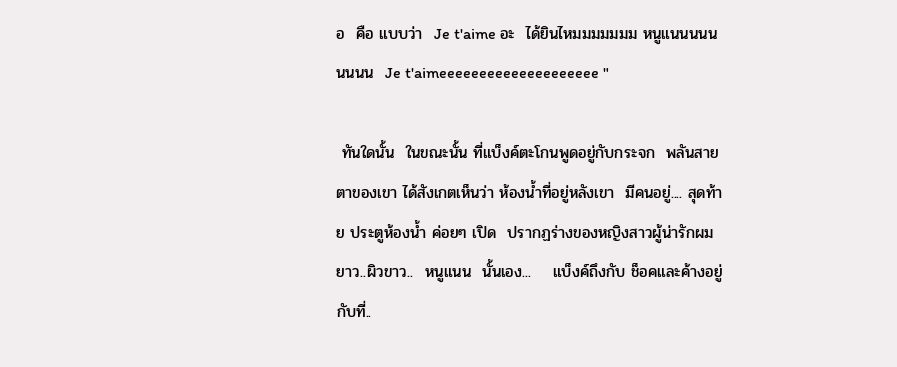อ  คือ แบบว่า  Je t'aime อะ  ได้ยินไหมมมมมมม หนูแนนนนนนนนน  Je t'aimeeeeeeeeeeeeeeeeeeee "

 ทันใดนั้น  ในขณะนั้น ที่แบ็งค์ตะโกนพูดอยู่กับกระจก  พลันสายตาของเขา ได้สังเกตเห็นว่า ห้องน้ำที่อยู่หลังเขา  มีคนอยู่.... สุดท้าย ประตูห้องน้ำ ค่อยๆ เปิด  ปรากฏร่างของหญิงสาวผู้น่ารักผมยาว..ผิวขาว..  หนูแนน  นั้นเอง...    แบ็งค์ถึงกับ ช็อคและค้างอยู่กับที่..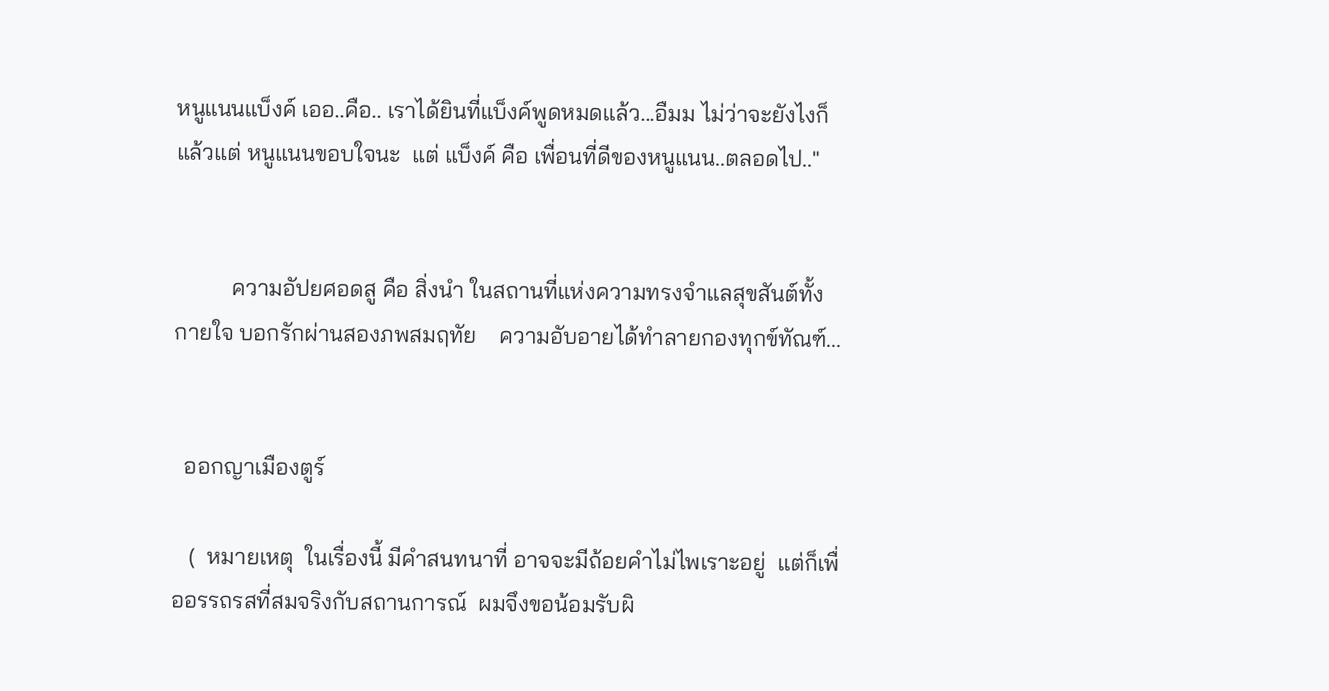หนูแนนแบ็งค์ เออ..คือ.. เราได้ยินที่แบ็งค์พูดหมดแล้ว...อืมม ไม่ว่าจะยังไงก็แล้วแต่ หนูแนนขอบใจนะ  แต่ แบ็งค์ คือ เพื่อนที่ดีของหนูแนน..ตลอดไป.."


          ความอัปยศอดสู คือ สิ่งนำ ในสถานที่แห่งความทรงจำแลสุขสันต์ทั้งกายใจ บอกรักผ่านสองภพสมฤทัย    ความอับอายได้ทำลายกองทุกข์ทัณฑ์...


  ออกญาเมืองตูร์

   (  หมายเหตุ  ในเรื่องนี้ มีคำสนทนาที่ อาจจะมีถ้อยคำไม่ไพเราะอยู่  แต่ก็เพื่ออรรถรสที่สมจริงกับสถานการณ์  ผมจึงขอน้อมรับผิ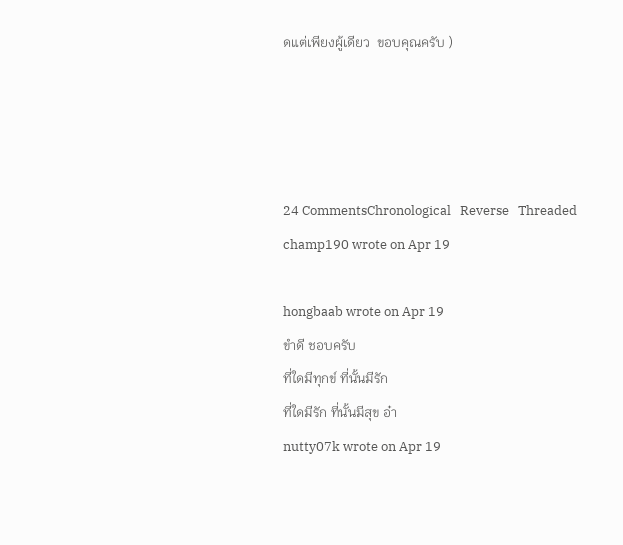ดแต่เพียงผู้เดียว  ขอบคุณครับ )




24 CommentsChronological   Reverse   Threaded
champ190 wrote on Apr 19

hongbaab wrote on Apr 19
ขำดี ชอบครับ
ที่ใดมีทุกข์ ที่นั้นมีรัก
ที่ใดมีรัก ที่นั้นมีสุข อ๋า
nutty07k wrote on Apr 19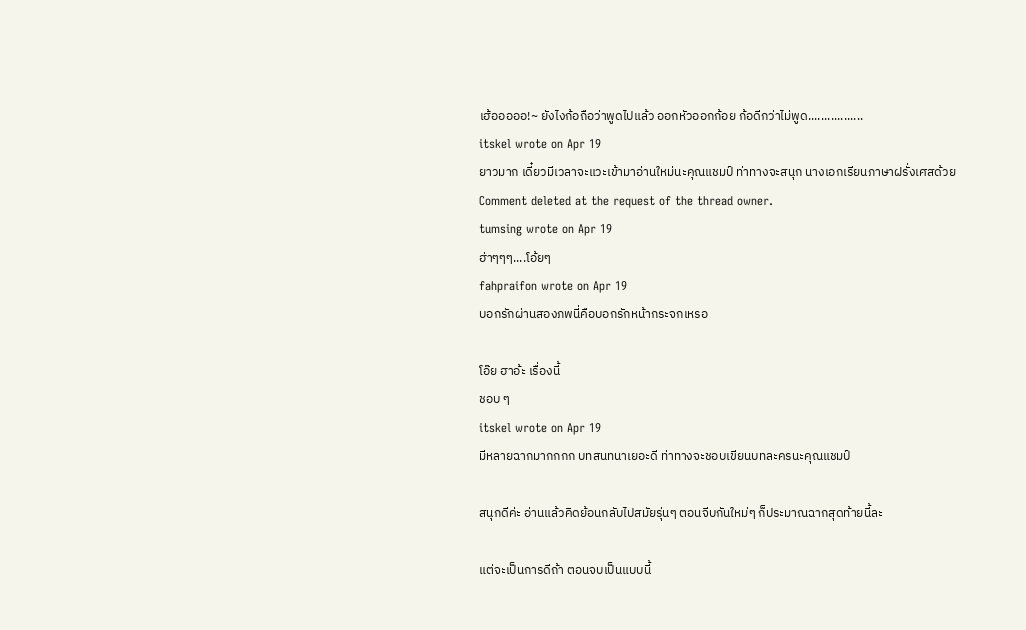เฮ้อออออ!~ ยังไงก้อถือว่าพูดไปแล้ว ออกหัวออกก้อย ก้อดีกว่าไม่พูด.................
itskel wrote on Apr 19
ยาวมาก เดี๋ยวมีเวลาจะแวะเข้ามาอ่านใหม่นะคุณแชมป์ ท่าทางจะสนุก นางเอกเรียนภาษาฝรั่งเศสด้วย
Comment deleted at the request of the thread owner.
tumsing wrote on Apr 19
ฮ่าๆๆๆ....โอ้ยๆ
fahpraifon wrote on Apr 19
บอกรักผ่านสองภพนี่คือบอกรักหน้ากระจกเหรอ

โอ๊ย ฮาอ้ะ เรื่องนี้
ชอบ ๆ
itskel wrote on Apr 19
มีหลายฉากมากกกก บทสนทนาเยอะดี ท่าทางจะชอบเขียนบทละครนะคุณแชมป์

สนุกดีค่ะ อ่านแล้วคิดย้อนกลับไปสมัยรุ่นๆ ตอนจีบกันใหม่ๆ ก็ประมาณฉากสุดท้ายนี้ละ

แต่จะเป็นการดีถ้า ตอนจบเป็นแบบนี้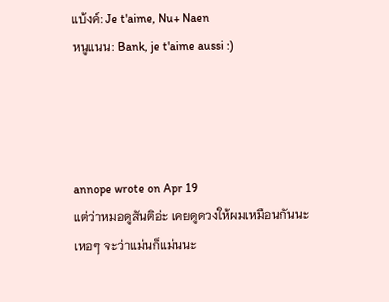แบ้งค์: Je t'aime, Nu+ Naen
หนูแนน: Bank, je t'aime aussi :)




annope wrote on Apr 19
แต่ว่าหมอดูสันติอ่ะ เคยดูดวงให้ผมเหมือนกันนะ
เหอๆ จะว่าแม่นก็แม่นนะ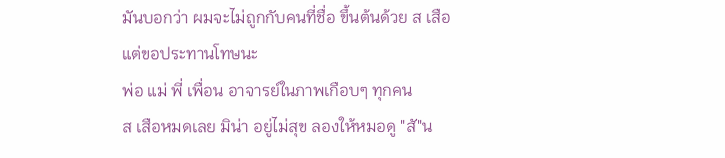มันบอกว่า ผมจะไม่ถูกกับคนที่ชื่อ ขึ้นต้นด้วย ส เสือ
แต่ขอประทานโทษนะ
พ่อ แม่ พี่ เพื่อน อาจารย์ในภาพเกือบๆ ทุกคน
ส เสือหมดเลย มิน่า อยู่ไม่สุข ลองให้หมอดู "สั"น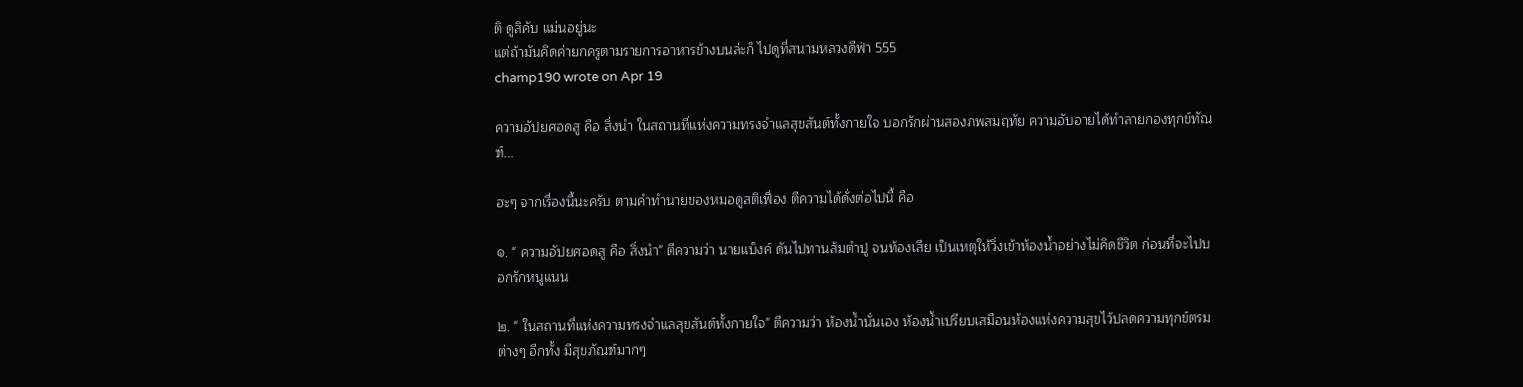ติ ดูสิคับ แม่นอยู่นะ
แต่ถ้ามันคิดค่ายกครูตามรายการอาหารข้างบนล่ะก็ ไปดูที่สนามหลวงดีฟ่า 555
champ190 wrote on Apr 19

ความอัปยศอดสู คือ สิ่งนำ ในสถานที่แห่งความทรงจำแลสุขสันต์ทั้งกายใจ บอกรักผ่านสองภพสมฤทัย ความอับอายได้ทำลายกองทุกข์ทัณฑ์...

ฮะๆ จากเรื่องนี้นะครับ ตามคำทำนายของหมอดูสติเฟื่อง ตีความได้ดั่งต่อไปนี้ คือ

๑. " ความอัปยศอดสู คือ สิ่งนำ" ตีความว่า นายแบ็งค์ ดันไปทานส้มตำปู จนท้องเสีย เป็นเหตุให้วิ่งเข้าห้องน้ำอย่างไม่คิดชีวิต ก่อนที่จะไปบอกรักหนูแนน

๒. " ในสถานที่แห่งความทรงจำแลสุขสันต์ทั้งกายใจ" ตีความว่า ห้องน้ำนั่นเอง ห้องน้ำเปรียบเสมือนห้องแห่งความสุขไว้ปลดความทุกข์ตรมต่างๆ อีกทั้ง มีสุขภัณฑ์มากๆ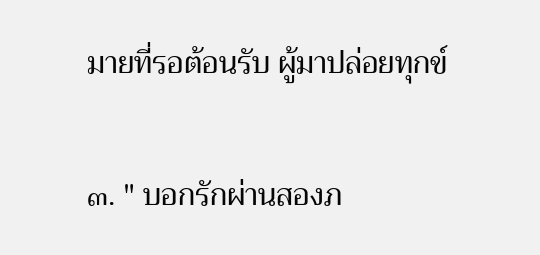มายที่รอต้อนรับ ผู้มาปล่อยทุกข์

๓. " บอกรักผ่านสองภ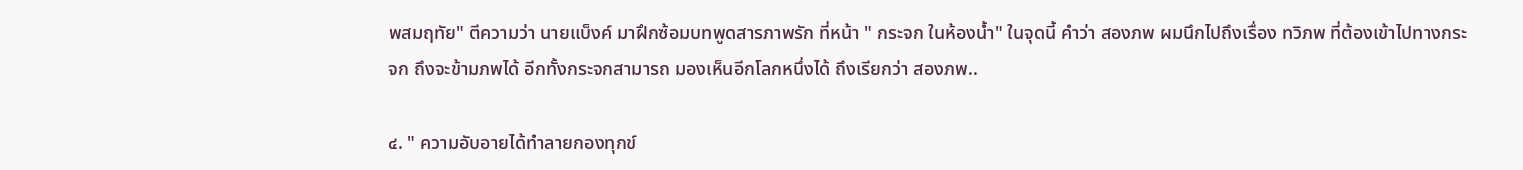พสมฤทัย" ตีความว่า นายแบ็งค์ มาฝึกซ้อมบทพูดสารภาพรัก ที่หน้า " กระจก ในห้องน้ำ" ในจุดนี้ คำว่า สองภพ ผมนึกไปถึงเรื่อง ทวิภพ ที่ต้องเข้าไปทางกระจก ถึงจะข้ามภพได้ อีกทั้งกระจกสามารถ มองเห็นอีกโลกหนึ่งได้ ถึงเรียกว่า สองภพ..

๔. " ความอับอายได้ทำลายกองทุกข์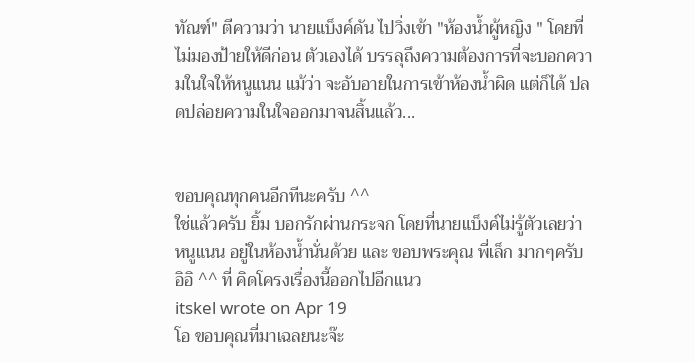ทัณฑ์" ตีความว่า นายแบ็งค์ดัน ไปวิ่งเข้า "ห้องน้ำผู้หญิง " โดยที่ไม่มองป้ายให้ดีก่อน ตัวเองได้ บรรลุถึงความต้องการที่จะบอกความในใจให้หนูแนน แม้ว่า จะอับอายในการเข้าห้องน้ำผิด แต่ก็ได้ ปลดปล่อยความในใจออกมาจนสิ้นแล้ว...


ขอบคุณทุกคนอีกทีนะครับ ^^
ใช่แล้วครับ ยิ้ม บอกรักผ่านกระจก โดยที่นายแบ็งค์ไม่รู้ตัวเลยว่า หนูแนน อยู่ในห้องน้ำนั่นด้วย และ ขอบพระคุณ พี่เล็ก มากๆครับ อิอิ ^^ ที่ คิดโครงเรื่องนี้ออกไปอีกแนว
itskel wrote on Apr 19
โอ ขอบคุณที่มาเฉลยนะจ๊ะ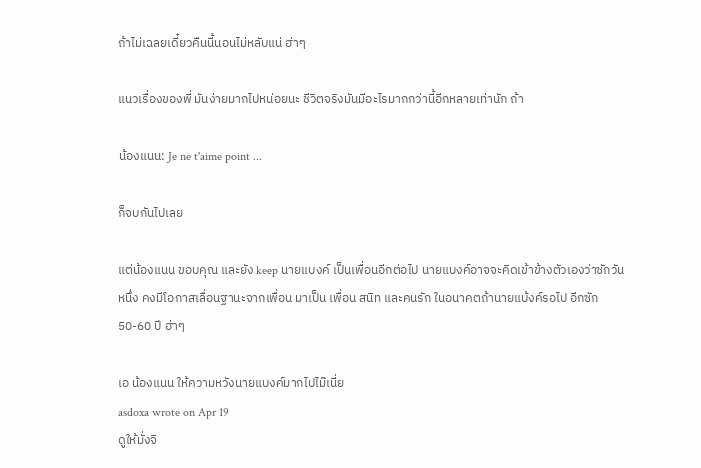ถ้าไม่เฉลยเดี๋ยวคืนนี้นอนไม่หลับแน่ ฮ่าๆ

แนวเรื่องของพี่ มันง่ายมากไปหน่อยนะ ชีวิตจริงมันมีอะไรมากกว่านี้อีกหลายเท่านัก ถ้า

น้องแนน: Je ne t'aime point ...

ก็จบกันไปเลย

แต่น้องแนน ขอบคุณ และยัง keep นายแบงค์ เป็นเพื่อนอีกต่อไป นายแบงค์อาจจะคิดเข้าข้างตัวเองว่าซักวันหนึ่ง คงมีโอกาสเลื่อนฐานะจากเพื่อน มาเป็น เพื่อน สนิท และคนรัก ในอนาคตถ้านายแบ้งค์รอไป อีกซัก 50-60 ปี ฮ่าๆ

เอ น้องแนน ให้ความหวังนายแบงค์มากไปไม๊เนี่ย
asdoxa wrote on Apr 19
ดูให้มั่งจิ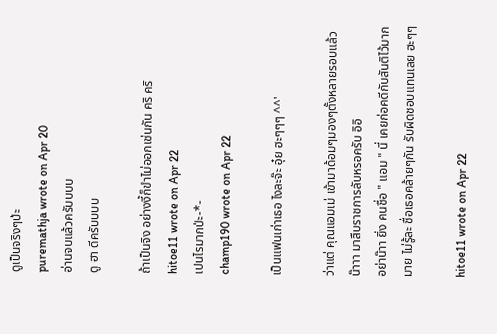ดูเป็นจริงๆป่ะ
puremathja wrote on Apr 20
อ่านจบแล้วครับบบบ
ดู ฮา ดีครับบบบ

ถ้าเป็นจิง อย่างงี้ก็ขำไม่ออกเช่นกัน คริ คริ
hitoe11 wrote on Apr 22
เปนไรมากป่ะ-*-
champ190 wrote on Apr 22

เป็นแฟนเก่าเธอ ไงละจ๊ะ อุ๋ย ฮะๆๆๆ ^^'

ว่าแต่ คุณแอมเม่ เข้ามาด้อมๆมองๆตั้งหลายรอบแล้วน๊าาา มาสืบราชการลับหรอครับ อิอิ
อย่าน๊าา ยิ่ง คนชื่อ " แอม " นี่ เคยก่อคดีกับสันติไว้มากมาย ไม่รู้ละ ชื่อเธอคล้ายๆกัน รับผิดชอบแทนเลย ฮะๆๆ

hitoe11 wrote on Apr 22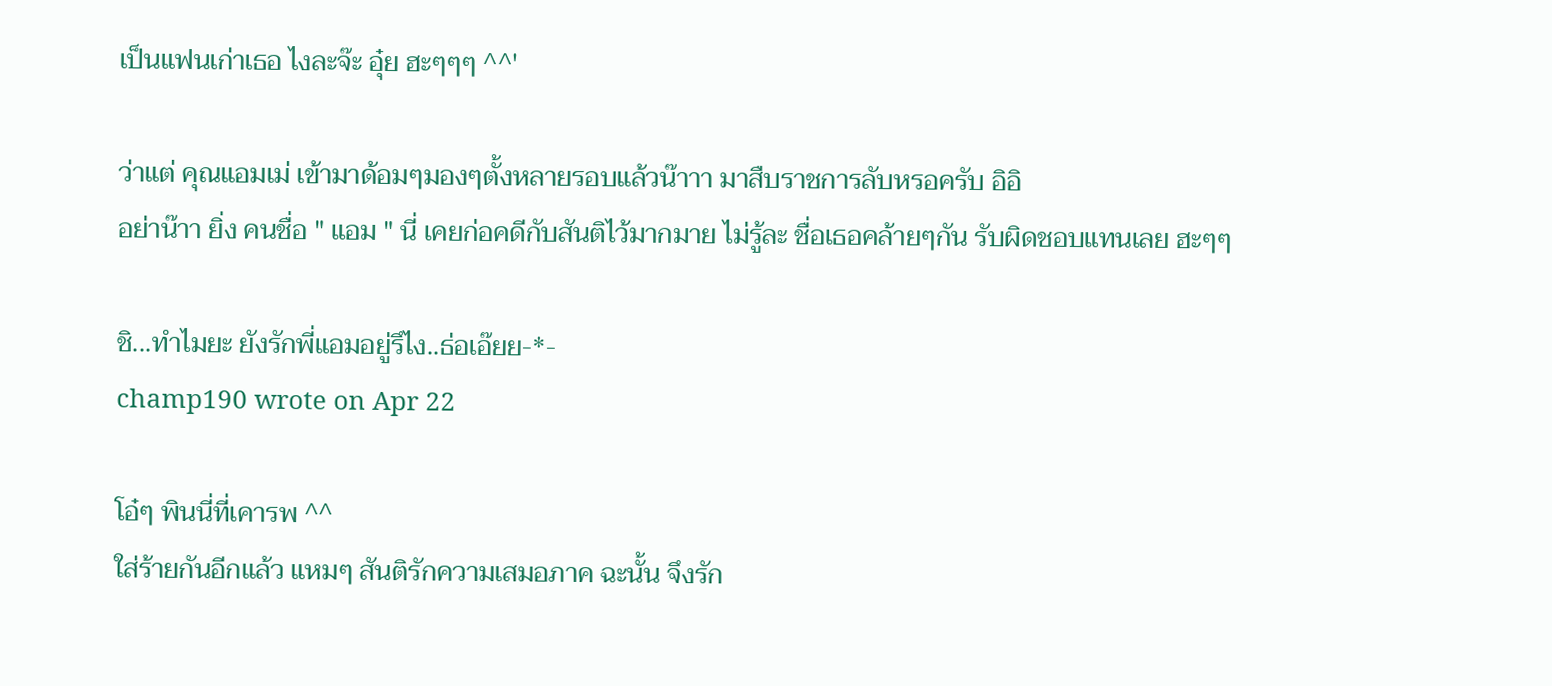เป็นแฟนเก่าเธอ ไงละจ๊ะ อุ๋ย ฮะๆๆๆ ^^'

ว่าแต่ คุณแอมเม่ เข้ามาด้อมๆมองๆตั้งหลายรอบแล้วน๊าาา มาสืบราชการลับหรอครับ อิอิ
อย่าน๊าา ยิ่ง คนชื่อ " แอม " นี่ เคยก่อคดีกับสันติไว้มากมาย ไม่รู้ละ ชื่อเธอคล้ายๆกัน รับผิดชอบแทนเลย ฮะๆๆ

ชิ...ทำไมยะ ยังรักพี่แอมอยู่รึไง..ธ่อเอ๊ยย-*-
champ190 wrote on Apr 22

โอ๋ๆ พินนี่ที่เคารพ ^^
ใส่ร้ายกันอีกแล้ว แหมๆ สันติรักความเสมอภาค ฉะนั้น จึงรัก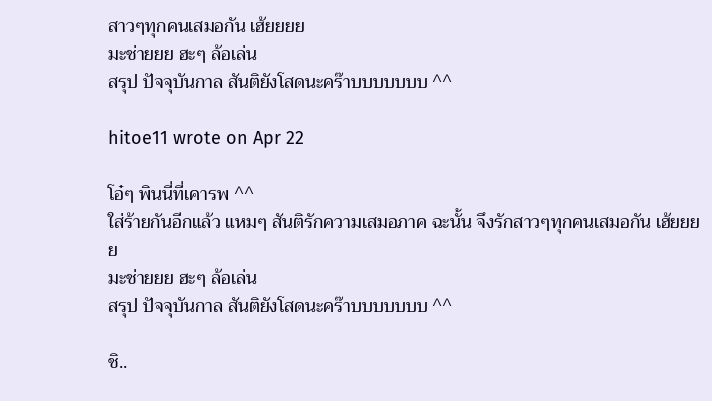สาวๆทุกคนเสมอกัน เฮ้ยยยย
มะช่ายยย ฮะๆ ล้อเล่น
สรุป ปัจจุบันกาล สันติยังโสดนะคร๊าบบบบบบบ ^^

hitoe11 wrote on Apr 22

โอ๋ๆ พินนี่ที่เคารพ ^^
ใส่ร้ายกันอีกแล้ว แหมๆ สันติรักความเสมอภาค ฉะนั้น จึงรักสาวๆทุกคนเสมอกัน เฮ้ยยยย
มะช่ายยย ฮะๆ ล้อเล่น
สรุป ปัจจุบันกาล สันติยังโสดนะคร๊าบบบบบบบ ^^

ชิ..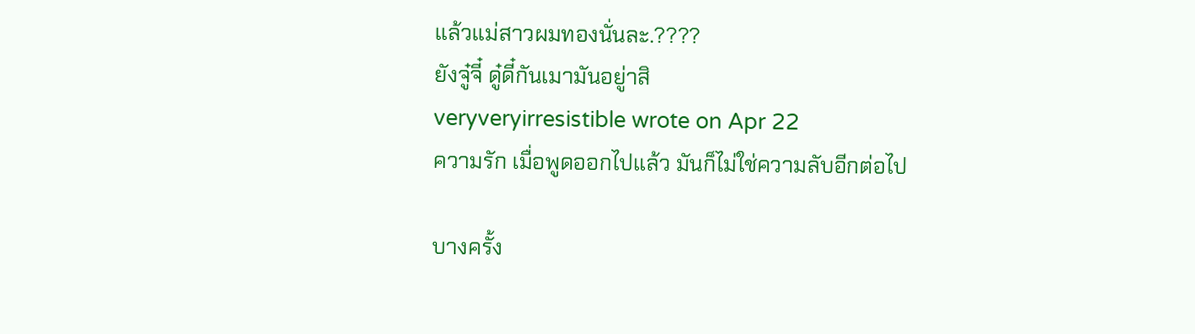แล้วแม่สาวผมทองนั่นละ.????
ยังจู๋จี๋ ดู๋ดี๋กันเมามันอยู่าสิ
veryveryirresistible wrote on Apr 22
ความรัก เมื่อพูดออกไปแล้ว มันก็ไม่ใช่ความลับอีกต่อไป

บางครั้ง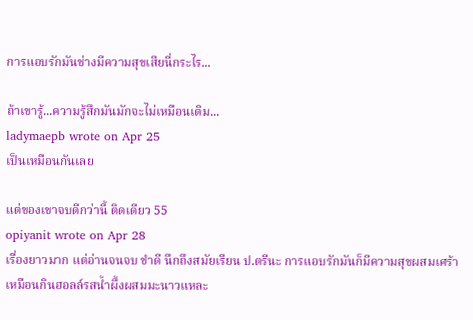การแอบรักมันช่างมีความสุขเสียนี่กระไร...

ถ้าเขารู้...ความรู้สึกมันมักจะไม่เหมือนเดิม...
ladymaepb wrote on Apr 25
เป็นเหมือนกันเลย

แต่ของเขาจบดีกว่านี้ ติดเดียว 55
opiyanit wrote on Apr 28
เรื่องยาวมาก แต่อ่านจนจบ ขำดี นึกถึงสมัยเรียน ป.ตรีนะ การแอบรักมันก็มีความสุขผสมเศร้า เหมือนกินฮอลล์รสน้ำผึ้งผสมมะนาวแหละ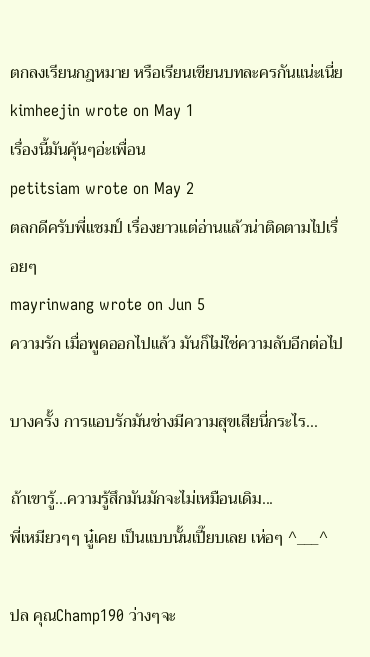ตกลงเรียนกฎหมาย หรือเรียนเขียนบทละครกันแน่ะเนี่ย
kimheejin wrote on May 1
เรื่องนี้มันคุ้นๆอ่ะเพื่อน
petitsiam wrote on May 2
ตลกดีครับพี่แชมป์ เรื่องยาวแต่อ่านแล้วน่าติดตามไปเรื่อยๆ
mayrinwang wrote on Jun 5
ความรัก เมื่อพูดออกไปแล้ว มันก็ไม่ใช่ความลับอีกต่อไป

บางครั้ง การแอบรักมันช่างมีความสุขเสียนี่กระไร...

ถ้าเขารู้...ความรู้สึกมันมักจะไม่เหมือนเดิม...
พี่เหมียวๆๆ นู๋เคย เป็นแบบนั้นเปี๊ยบเลย เห่อๆ ^___^

ปล คุณChamp190 ว่างๆจะ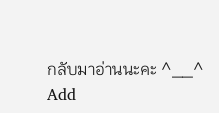กลับมาอ่านนะคะ ^__^
Add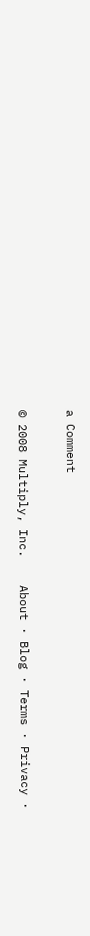a Comment

© 2008 Multiply, Inc.    About · Blog · Terms · Privacy ·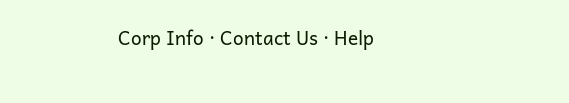Corp Info · Contact Us · Help